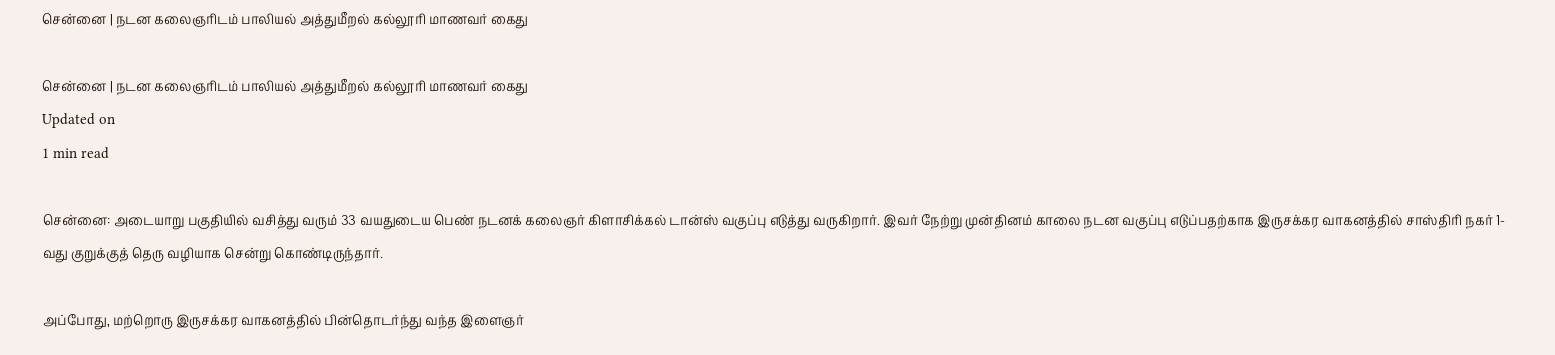சென்னை | நடன கலைஞரிடம் பாலியல் அத்துமீறல் கல்லூரி மாணவர் கைது

சென்னை | நடன கலைஞரிடம் பாலியல் அத்துமீறல் கல்லூரி மாணவர் கைது
Updated on
1 min read

சென்னை: அடையாறு பகுதியில் வசித்து வரும் 33 வயதுடைய பெண் நடனக் கலைஞர் கிளாசிக்கல் டான்ஸ் வகுப்பு எடுத்து வருகிறார். இவர் நேற்று முன்தினம் காலை நடன வகுப்பு எடுப்பதற்காக இருசக்கர வாகனத்தில் சாஸ்திரி நகர் 1-வது குறுக்குத் தெரு வழியாக சென்று கொண்டிருந்தார்.

அப்போது, மற்றொரு இருசக்கர வாகனத்தில் பின்தொடர்ந்து வந்த இளைஞர்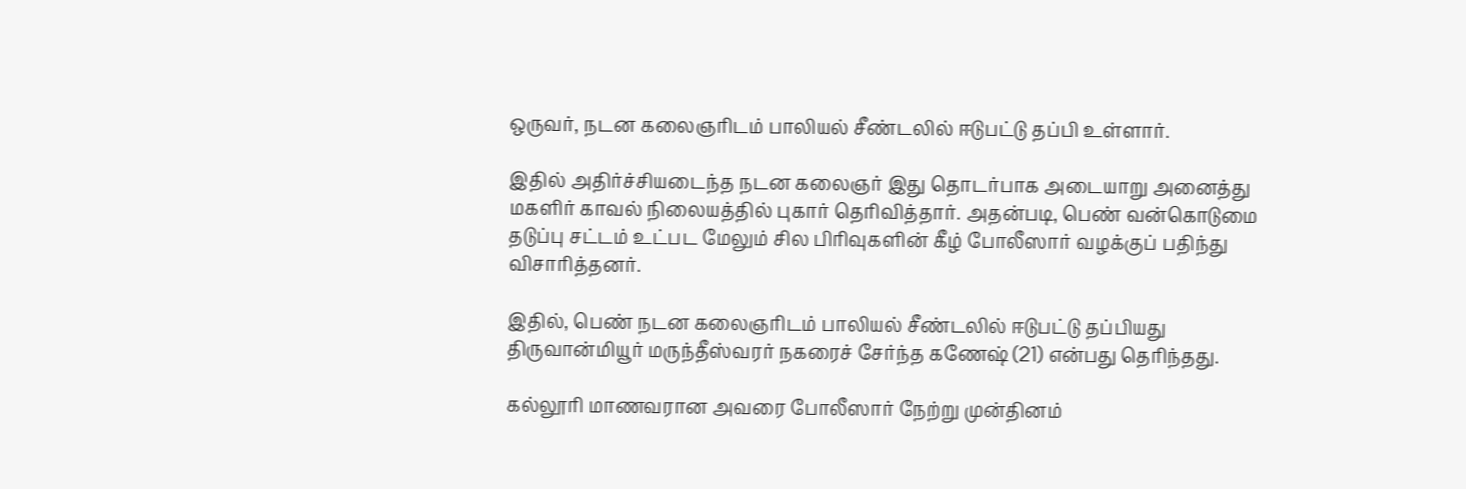ஒருவர், நடன கலைஞரிடம் பாலியல் சீண்டலில் ஈடுபட்டு தப்பி உள்ளார்.

இதில் அதிர்ச்சியடைந்த நடன கலைஞர் இது தொடர்பாக அடையாறு அனைத்து மகளிர் காவல் நிலையத்தில் புகார் தெரிவித்தார். அதன்படி, பெண் வன்கொடுமை தடுப்பு சட்டம் உட்பட மேலும் சில பிரிவுகளின் கீழ் போலீஸார் வழக்குப் பதிந்து விசாரித்தனர்.

இதில், பெண் நடன கலைஞரிடம் பாலியல் சீண்டலில் ஈடுபட்டு தப்பியது திருவான்மியூர் மருந்தீஸ்வரர் நகரைச் சேர்ந்த கணேஷ் (21) என்பது தெரிந்தது.

கல்லூரி மாணவரான அவரை போலீஸார் நேற்று முன்தினம்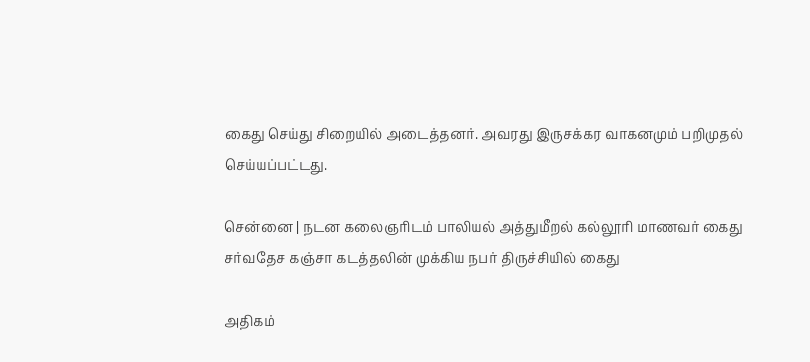கைது செய்து சிறையில் அடைத்தனர். அவரது இருசக்கர வாகனமும் பறிமுதல் செய்யப்பட்டது.

சென்னை | நடன கலைஞரிடம் பாலியல் அத்துமீறல் கல்லூரி மாணவர் கைது
சர்வதேச கஞ்சா கடத்தலின் முக்கிய நபர் திருச்சியில் கைது

அதிகம்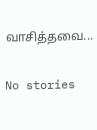வாசித்தவை...

No stories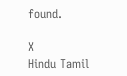found.

X
Hindu Tamil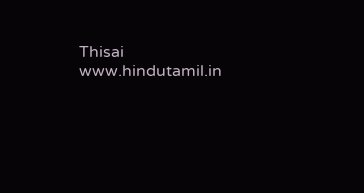Thisai
www.hindutamil.in